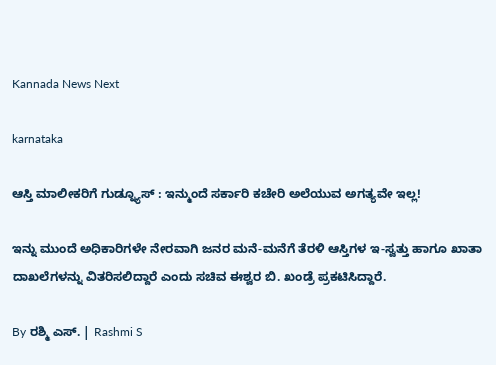Kannada News Next

karnataka

ಆಸ್ತಿ ಮಾಲೀಕರಿಗೆ ಗುಡ್ನ್ಯೂಸ್ : ಇನ್ಮುಂದೆ ಸರ್ಕಾರಿ ಕಚೇರಿ ಅಲೆಯುವ ಅಗತ್ಯವೇ ಇಲ್ಲ!

ಇನ್ನು ಮುಂದೆ ಅಧಿಕಾರಿಗಳೇ ನೇರವಾಗಿ ಜನರ ಮನೆ-ಮನೆಗೆ ತೆರಳಿ ಆಸ್ತಿಗಳ ಇ-ಸ್ವತ್ತು ಹಾಗೂ ಖಾತಾ ದಾಖಲೆಗಳನ್ನು ವಿತರಿಸಲಿದ್ದಾರೆ ಎಂದು ಸಚಿವ ಈಶ್ವರ ಬಿ. ಖಂಡ್ರೆ ಪ್ರಕಟಿಸಿದ್ದಾರೆ.

By ರಶ್ಮಿ ಎಸ್. | Rashmi S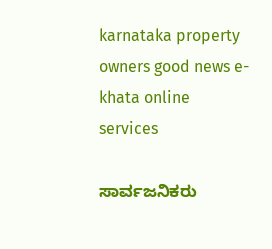karnataka property owners good news e-khata online services

ಸಾರ್ವಜನಿಕರು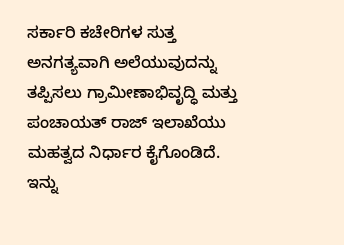ಸರ್ಕಾರಿ ಕಚೇರಿಗಳ ಸುತ್ತ ಅನಗತ್ಯವಾಗಿ ಅಲೆಯುವುದನ್ನು ತಪ್ಪಿಸಲು ಗ್ರಾಮೀಣಾಭಿವೃದ್ಧಿ ಮತ್ತು ಪಂಚಾಯತ್ ರಾಜ್ ಇಲಾಖೆಯು ಮಹತ್ವದ ನಿರ್ಧಾರ ಕೈಗೊಂಡಿದೆ. ಇನ್ನು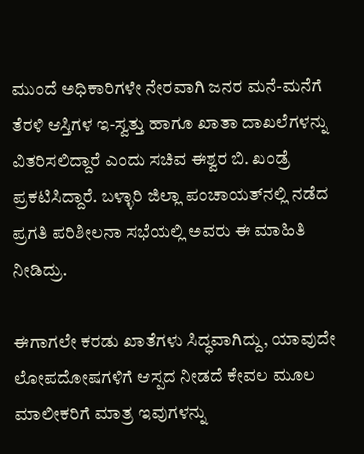ಮುಂದೆ ಅಧಿಕಾರಿಗಳೇ ನೇರವಾಗಿ ಜನರ ಮನೆ-ಮನೆಗೆ ತೆರಳಿ ಆಸ್ತಿಗಳ ಇ-ಸ್ವತ್ತು ಹಾಗೂ ಖಾತಾ ದಾಖಲೆಗಳನ್ನು ವಿತರಿಸಲಿದ್ದಾರೆ ಎಂದು ಸಚಿವ ಈಶ್ವರ ಬಿ. ಖಂಡ್ರೆ ಪ್ರಕಟಿಸಿದ್ದಾರೆ. ಬಳ್ಳಾರಿ ಜಿಲ್ಲಾ ಪಂಚಾಯತ್‌ನಲ್ಲಿ ನಡೆದ ಪ್ರಗತಿ ಪರಿಶೀಲನಾ ಸಭೆಯಲ್ಲಿ ಅವರು ಈ ಮಾಹಿತಿ ನೀಡಿದ್ರು.

ಈಗಾಗಲೇ ಕರಡು ಖಾತೆಗಳು ಸಿದ್ಧವಾಗಿದ್ದು, ಯಾವುದೇ ಲೋಪದೋಷಗಳಿಗೆ ಆಸ್ಪದ ನೀಡದೆ ಕೇವಲ ಮೂಲ ಮಾಲೀಕರಿಗೆ ಮಾತ್ರ ಇವುಗಳನ್ನು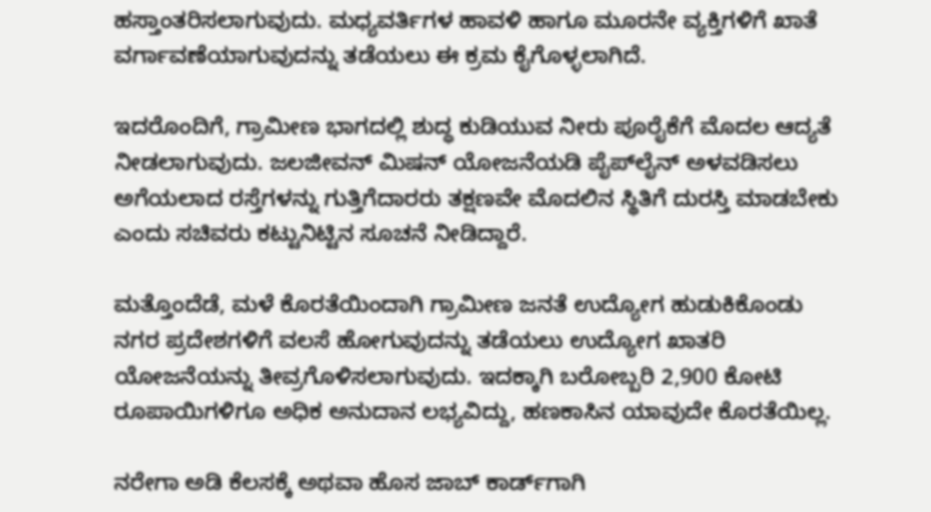ಹಸ್ತಾಂತರಿಸಲಾಗುವುದು. ಮಧ್ಯವರ್ತಿಗಳ ಹಾವಳಿ ಹಾಗೂ ಮೂರನೇ ವ್ಯಕ್ತಿಗಳಿಗೆ ಖಾತೆ ವರ್ಗಾವಣೆಯಾಗುವುದನ್ನು ತಡೆಯಲು ಈ ಕ್ರಮ ಕೈಗೊಳ್ಳಲಾಗಿದೆ.

ಇದರೊಂದಿಗೆ, ಗ್ರಾಮೀಣ ಭಾಗದಲ್ಲಿ ಶುದ್ಧ ಕುಡಿಯುವ ನೀರು ಪೂರೈಕೆಗೆ ಮೊದಲ ಆದ್ಯತೆ ನೀಡಲಾಗುವುದು. ಜಲಜೀವನ್ ಮಿಷನ್ ಯೋಜನೆಯಡಿ ಪೈಪ್‌ಲೈನ್ ಅಳವಡಿಸಲು ಅಗೆಯಲಾದ ರಸ್ತೆಗಳನ್ನು ಗುತ್ತಿಗೆದಾರರು ತಕ್ಷಣವೇ ಮೊದಲಿನ ಸ್ಥಿತಿಗೆ ದುರಸ್ತಿ ಮಾಡಬೇಕು ಎಂದು ಸಚಿವರು ಕಟ್ಟುನಿಟ್ಟಿನ ಸೂಚನೆ ನೀಡಿದ್ದಾರೆ.

ಮತ್ತೊಂದೆಡೆ, ಮಳೆ ಕೊರತೆಯಿಂದಾಗಿ ಗ್ರಾಮೀಣ ಜನತೆ ಉದ್ಯೋಗ ಹುಡುಕಿಕೊಂಡು ನಗರ ಪ್ರದೇಶಗಳಿಗೆ ವಲಸೆ ಹೋಗುವುದನ್ನು ತಡೆಯಲು ಉದ್ಯೋಗ ಖಾತರಿ ಯೋಜನೆಯನ್ನು ತೀವ್ರಗೊಳಿಸಲಾಗುವುದು. ಇದಕ್ಕಾಗಿ ಬರೋಬ್ಬರಿ 2,900 ಕೋಟಿ ರೂಪಾಯಿಗಳಿಗೂ ಅಧಿಕ ಅನುದಾನ ಲಭ್ಯವಿದ್ದು, ಹಣಕಾಸಿನ ಯಾವುದೇ ಕೊರತೆಯಿಲ್ಲ.

ನರೇಗಾ ಅಡಿ ಕೆಲಸಕ್ಕೆ ಅಥವಾ ಹೊಸ ಜಾಬ್ ಕಾರ್ಡ್‌ಗಾಗಿ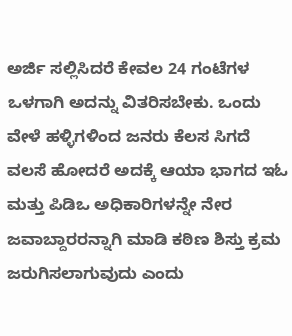ಅರ್ಜಿ ಸಲ್ಲಿಸಿದರೆ ಕೇವಲ 24 ಗಂಟೆಗಳ ಒಳಗಾಗಿ ಅದನ್ನು ವಿತರಿಸಬೇಕು. ಒಂದು ವೇಳೆ ಹಳ್ಳಿಗಳಿಂದ ಜನರು ಕೆಲಸ ಸಿಗದೆ ವಲಸೆ ಹೋದರೆ ಅದಕ್ಕೆ ಆಯಾ ಭಾಗದ ಇಓ ಮತ್ತು ಪಿಡಿಒ ಅಧಿಕಾರಿಗಳನ್ನೇ ನೇರ ಜವಾಬ್ದಾರರನ್ನಾಗಿ ಮಾಡಿ ಕಠಿಣ ಶಿಸ್ತು ಕ್ರಮ ಜರುಗಿಸಲಾಗುವುದು ಎಂದು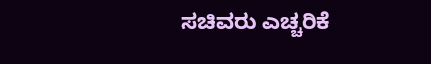ಸಚಿವರು ಎಚ್ಚರಿಕೆ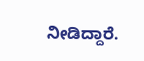ನೀಡಿದ್ದಾರೆ.